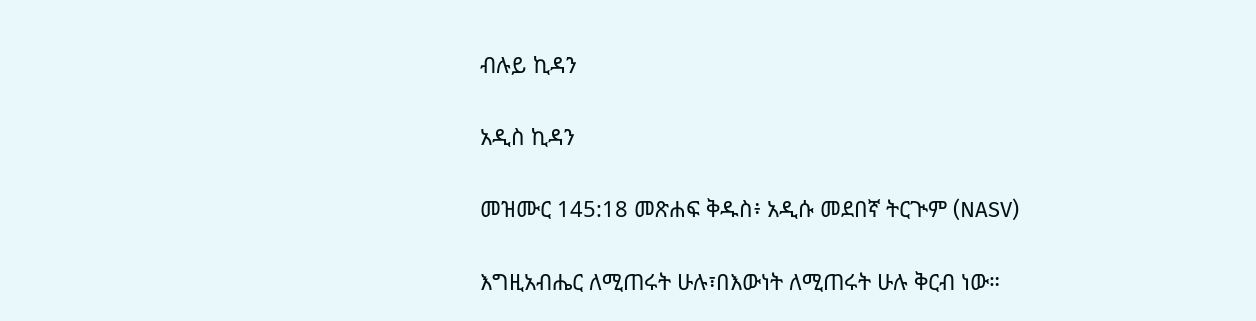ብሉይ ኪዳን

አዲስ ኪዳን

መዝሙር 145:18 መጽሐፍ ቅዱስ፥ አዲሱ መደበኛ ትርጒም (NASV)

እግዚአብሔር ለሚጠሩት ሁሉ፣በእውነት ለሚጠሩት ሁሉ ቅርብ ነው።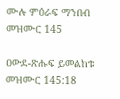ሙሉ ምዕራፍ ማንበብ መዝሙር 145

ዐውደ-ጽሑፍ ይመልከቱ መዝሙር 145:18